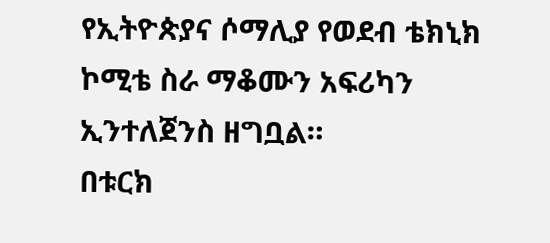የኢትዮጵያና ሶማሊያ የወደብ ቴክኒክ ኮሚቴ ስራ ማቆሙን አፍሪካን ኢንተለጀንስ ዘግቧል።
በቱርክ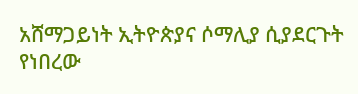አሸማጋይነት ኢትዮጵያና ሶማሊያ ሲያደርጉት የነበረው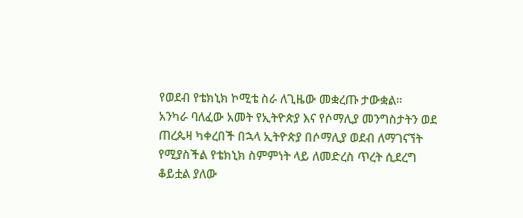የወደብ የቴክኒክ ኮሚቴ ስራ ለጊዜው መቋረጡ ታውቋል።
አንካራ ባለፈው አመት የኢትዮጵያ እና የሶማሊያ መንግስታትን ወደ ጠረጴዛ ካቀረበች በኋላ ኢትዮጵያ በሶማሊያ ወደብ ለማገናኘት የሚያስችል የቴክኒክ ስምምነት ላይ ለመድረስ ጥረት ሲደረግ ቆይቷል ያለው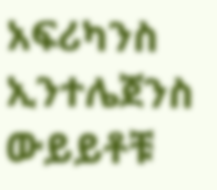አፍሪካንስ ኢንተሌጀንስ ውይይቶቹ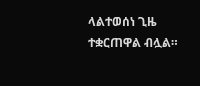ላልተወሰነ ጊዜ ተቋርጠዋል ብሏል።